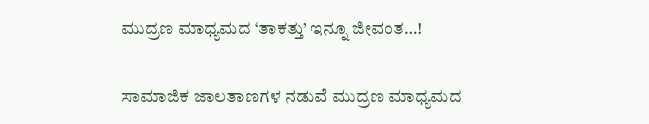ಮುದ್ರಣ ಮಾಧ್ಯಮದ ‘ತಾಕತ್ತು’ ಇನ್ನೂ ಜೀವಂತ…!

ಸಾಮಾಜಿಕ ಜಾಲತಾಣಗಳ ನಡುವೆ ಮುದ್ರಣ ಮಾಧ್ಯಮದ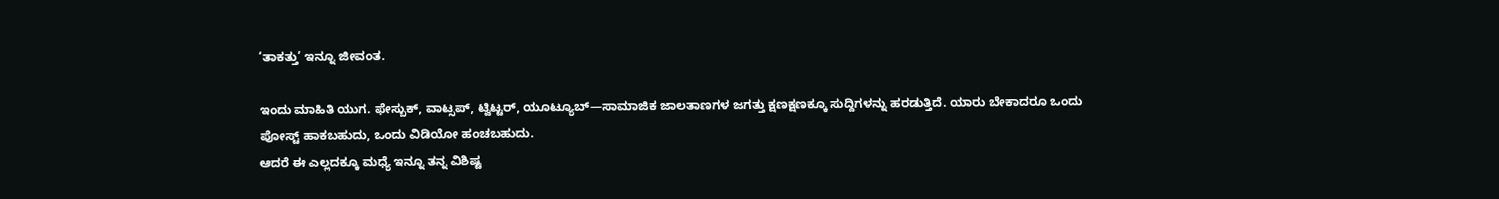‘ತಾಕತ್ತು’ ಇನ್ನೂ ಜೀವಂತ.

ಇಂದು ಮಾಹಿತಿ ಯುಗ. ಫೇಸ್ಬುಕ್, ವಾಟ್ಸಪ್, ಟ್ವಿಟ್ಟರ್, ಯೂಟ್ಯೂಬ್—ಸಾಮಾಜಿಕ ಜಾಲತಾಣಗಳ ಜಗತ್ತು ಕ್ಷಣಕ್ಷಣಕ್ಕೂ ಸುದ್ದಿಗಳನ್ನು ಹರಡುತ್ತಿದೆ. ಯಾರು ಬೇಕಾದರೂ ಒಂದು ಪೋಸ್ಟ್ ಹಾಕಬಹುದು, ಒಂದು ವಿಡಿಯೋ ಹಂಚಬಹುದು.
ಆದರೆ ಈ ಎಲ್ಲದಕ್ಕೂ ಮಧ್ಯೆ ಇನ್ನೂ ತನ್ನ ವಿಶಿಷ್ಟ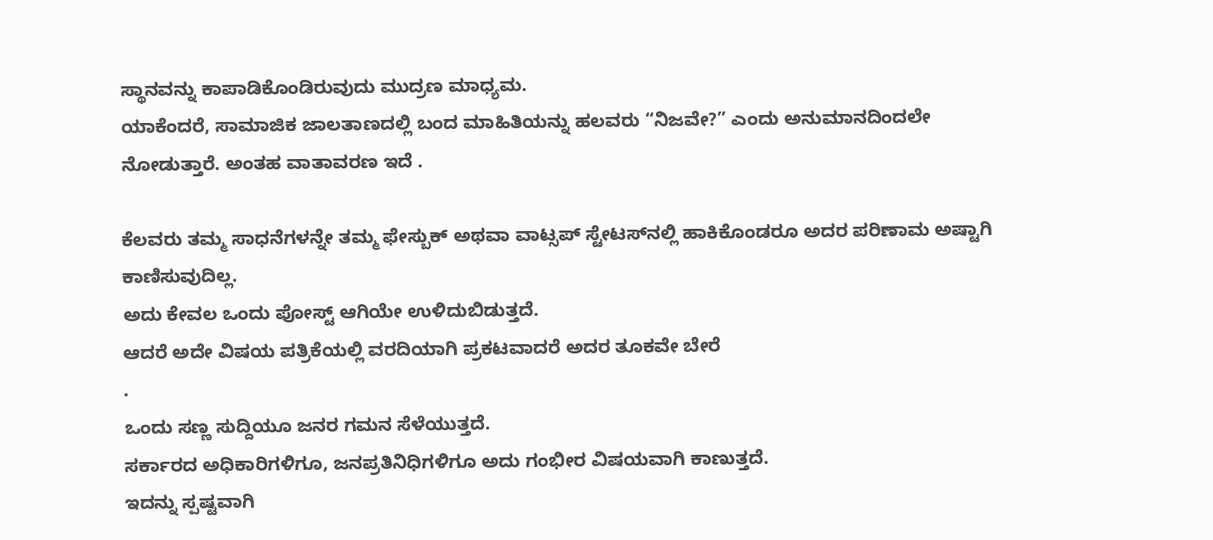ಸ್ಥಾನವನ್ನು ಕಾಪಾಡಿಕೊಂಡಿರುವುದು ಮುದ್ರಣ ಮಾಧ್ಯಮ.
ಯಾಕೆಂದರೆ, ಸಾಮಾಜಿಕ ಜಾಲತಾಣದಲ್ಲಿ ಬಂದ ಮಾಹಿತಿಯನ್ನು ಹಲವರು “ನಿಜವೇ?” ಎಂದು ಅನುಮಾನದಿಂದಲೇ ನೋಡುತ್ತಾರೆ. ಅಂತಹ‌ ವಾತಾವರಣ ಇದೆ .

ಕೆಲವರು ತಮ್ಮ ಸಾಧನೆಗಳನ್ನೇ ತಮ್ಮ ಫೇಸ್ಬುಕ್ ಅಥವಾ ವಾಟ್ಸಪ್ ಸ್ಟೇಟಸ್‌ನಲ್ಲಿ ಹಾಕಿಕೊಂಡರೂ ಅದರ ಪರಿಣಾಮ ಅಷ್ಟಾಗಿ ಕಾಣಿಸುವುದಿಲ್ಲ.
ಅದು ಕೇವಲ ಒಂದು ಪೋಸ್ಟ್ ಆಗಿಯೇ ಉಳಿದುಬಿಡುತ್ತದೆ.
ಆದರೆ ಅದೇ ವಿಷಯ ಪತ್ರಿಕೆಯಲ್ಲಿ ವರದಿಯಾಗಿ ಪ್ರಕಟವಾದರೆ ಅದರ ತೂಕವೇ ಬೇರೆ
.
ಒಂದು ಸಣ್ಣ ಸುದ್ದಿಯೂ ಜನರ ಗಮನ ಸೆಳೆಯುತ್ತದೆ.
ಸರ್ಕಾರದ ಅಧಿಕಾರಿಗಳಿಗೂ, ಜನಪ್ರತಿನಿಧಿಗಳಿಗೂ ಅದು ಗಂಭೀರ ವಿಷಯವಾಗಿ ಕಾಣುತ್ತದೆ.
ಇದನ್ನು ಸ್ಪಷ್ಟವಾಗಿ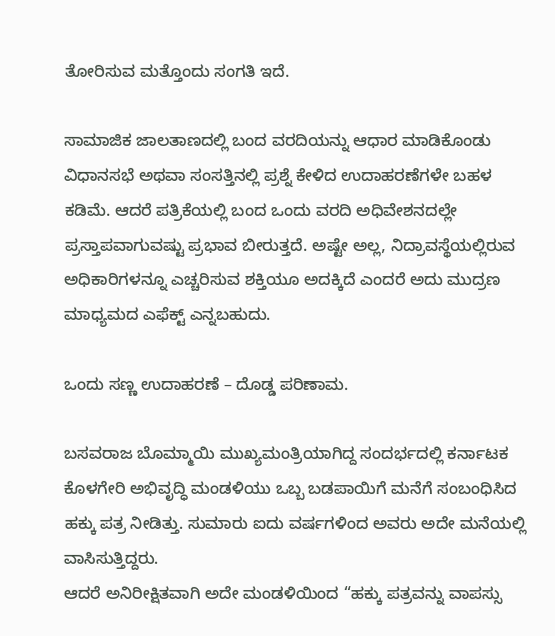ತೋರಿಸುವ ಮತ್ತೊಂದು ಸಂಗತಿ ಇದೆ.

ಸಾಮಾಜಿಕ ಜಾಲತಾಣದಲ್ಲಿ ಬಂದ ವರದಿಯನ್ನು ಆಧಾರ ಮಾಡಿಕೊಂಡು ವಿಧಾನಸಭೆ ಅಥವಾ ಸಂಸತ್ತಿನಲ್ಲಿ ಪ್ರಶ್ನೆ ಕೇಳಿದ ಉದಾಹರಣೆಗಳೇ ಬಹಳ ಕಡಿಮೆ. ಆದರೆ ಪತ್ರಿಕೆಯಲ್ಲಿ ಬಂದ ಒಂದು ವರದಿ ಅಧಿವೇಶನದಲ್ಲೇ ಪ್ರಸ್ತಾಪವಾಗುವಷ್ಟು ಪ್ರಭಾವ ಬೀರುತ್ತದೆ. ಅಷ್ಟೇ ಅಲ್ಲ, ನಿದ್ರಾವಸ್ಥೆಯಲ್ಲಿರುವ ಅಧಿಕಾರಿಗಳನ್ನೂ ಎಚ್ಚರಿಸುವ ಶಕ್ತಿಯೂ ಅದಕ್ಕಿದೆ ಎಂದರೆ ಅದು ಮುದ್ರಣ ಮಾಧ್ಯಮದ ಎಫೆಕ್ಟ್ ಎನ್ನಬಹುದು.

ಒಂದು ಸಣ್ಣ ಉದಾಹರಣೆ – ದೊಡ್ಡ ಪರಿಣಾಮ.

ಬಸವರಾಜ ಬೊಮ್ಮಾಯಿ ಮುಖ್ಯಮಂತ್ರಿಯಾಗಿದ್ದ ಸಂದರ್ಭದಲ್ಲಿ ಕರ್ನಾಟಕ ಕೊಳಗೇರಿ ಅಭಿವೃದ್ಧಿ ಮಂಡಳಿಯು ಒಬ್ಬ ಬಡಪಾಯಿಗೆ ಮನೆಗೆ ಸಂಬಂಧಿಸಿದ ಹಕ್ಕು ಪತ್ರ ನೀಡಿತ್ತು. ಸುಮಾರು ಐದು ವರ್ಷಗಳಿಂದ ಅವರು ಅದೇ ಮನೆಯಲ್ಲಿ ವಾಸಿಸುತ್ತಿದ್ದರು.
ಆದರೆ ಅನಿರೀಕ್ಷಿತವಾಗಿ ಅದೇ ಮಂಡಳಿಯಿಂದ “ಹಕ್ಕು ಪತ್ರವನ್ನು ವಾಪಸ್ಸು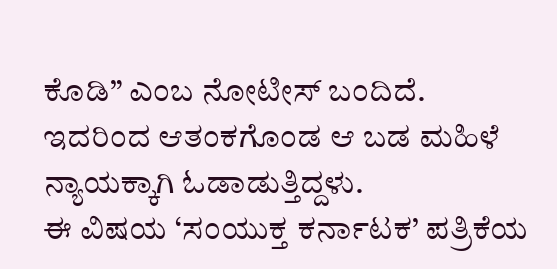ಕೊಡಿ” ಎಂಬ ನೋಟೀಸ್ ಬಂದಿದೆ.
ಇದರಿಂದ ಆತಂಕಗೊಂಡ ಆ ಬಡ ಮಹಿಳೆ ನ್ಯಾಯಕ್ಕಾಗಿ ಓಡಾಡುತ್ತಿದ್ದಳು.
ಈ ವಿಷಯ ‘ಸಂಯುಕ್ತ ಕರ್ನಾಟಕ’ ಪತ್ರಿಕೆಯ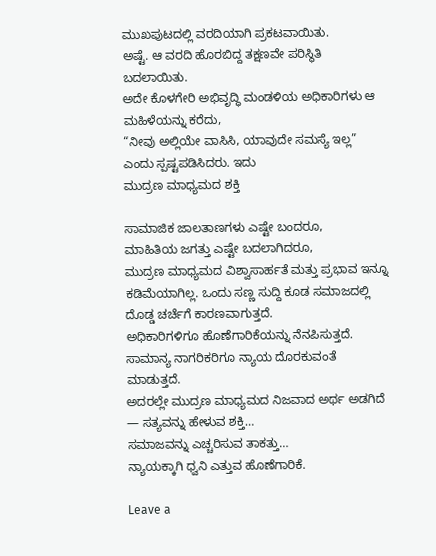ಮುಖಪುಟದಲ್ಲಿ ವರದಿಯಾಗಿ ಪ್ರಕಟವಾಯಿತು.
ಅಷ್ಟೆ. ಆ ವರದಿ ಹೊರಬಿದ್ದ ತಕ್ಷಣವೇ ಪರಿಸ್ಥಿತಿ ಬದಲಾಯಿತು.
ಅದೇ ಕೊಳಗೇರಿ ಅಭಿವೃದ್ಧಿ ಮಂಡಳಿಯ ಅಧಿಕಾರಿಗಳು ಆ ಮಹಿಳೆಯನ್ನು ಕರೆದು,
“ನೀವು ಅಲ್ಲಿಯೇ ವಾಸಿಸಿ, ಯಾವುದೇ ಸಮಸ್ಯೆ ಇಲ್ಲ”
ಎಂದು ಸ್ಪಷ್ಟಪಡಿಸಿದರು. ಇದು
ಮುದ್ರಣ ಮಾಧ್ಯಮದ ಶಕ್ತಿ

ಸಾಮಾಜಿಕ ಜಾಲತಾಣಗಳು ಎಷ್ಟೇ ಬಂದರೂ,
ಮಾಹಿತಿಯ ಜಗತ್ತು ಎಷ್ಟೇ ಬದಲಾಗಿದರೂ,
ಮುದ್ರಣ ಮಾಧ್ಯಮದ ವಿಶ್ವಾಸಾರ್ಹತೆ ಮತ್ತು ಪ್ರಭಾವ ಇನ್ನೂ ಕಡಿಮೆಯಾಗಿಲ್ಲ. ಒಂದು ಸಣ್ಣ ಸುದ್ದಿ ಕೂಡ ಸಮಾಜದಲ್ಲಿ ದೊಡ್ಡ ಚರ್ಚೆಗೆ ಕಾರಣವಾಗುತ್ತದೆ.
ಅಧಿಕಾರಿಗಳಿಗೂ ಹೊಣೆಗಾರಿಕೆಯನ್ನು ನೆನಪಿಸುತ್ತದೆ.
ಸಾಮಾನ್ಯ ನಾಗರಿಕರಿಗೂ ನ್ಯಾಯ ದೊರಕುವಂತೆ ಮಾಡುತ್ತದೆ.
ಅದರಲ್ಲೇ ಮುದ್ರಣ ಮಾಧ್ಯಮದ ನಿಜವಾದ ಅರ್ಥ ಅಡಗಿದೆ — ಸತ್ಯವನ್ನು ಹೇಳುವ ಶಕ್ತಿ…
ಸಮಾಜವನ್ನು ಎಚ್ಚರಿಸುವ ತಾಕತ್ತು…
ನ್ಯಾಯಕ್ಕಾಗಿ ಧ್ವನಿ ಎತ್ತುವ ಹೊಣೆಗಾರಿಕೆ.

Leave a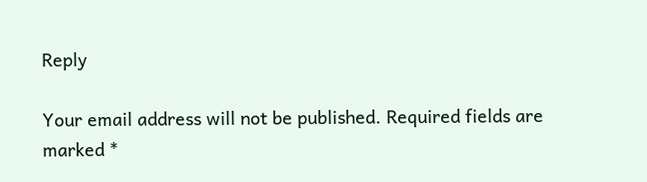Reply

Your email address will not be published. Required fields are marked *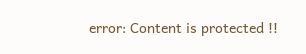error: Content is protected !!